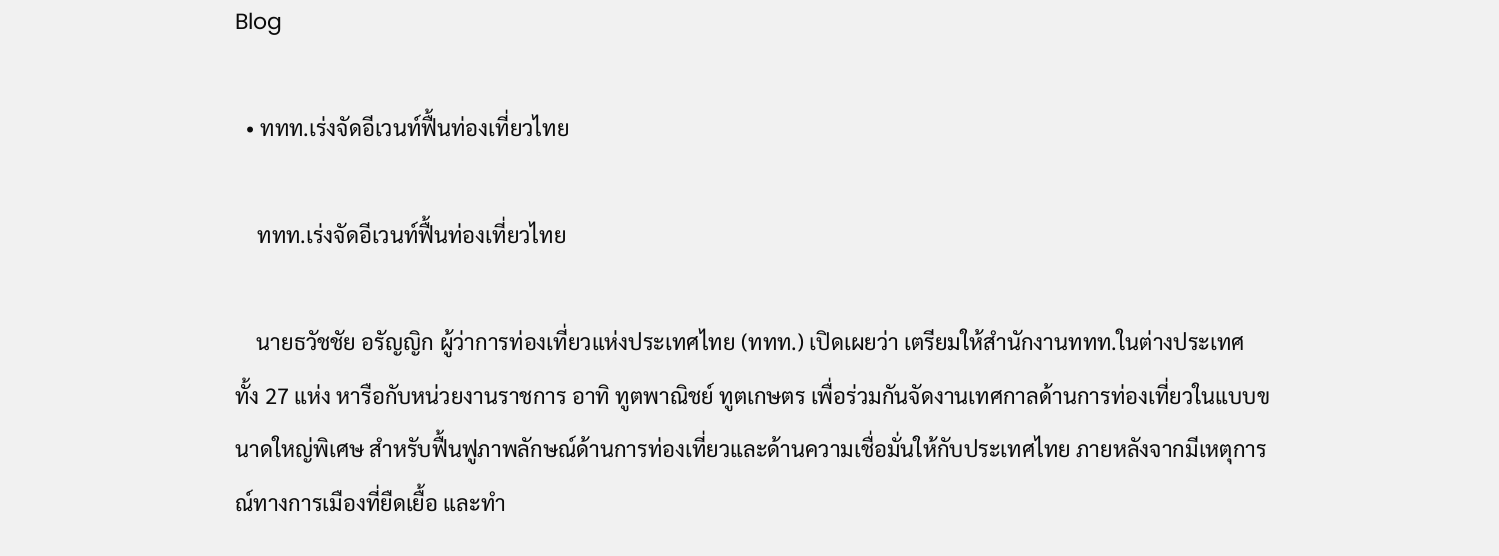Blog

  • ททท.เร่งจัดอีเวนท์ฟื้นท่องเที่ยวไทย

    ททท.เร่งจัดอีเวนท์ฟื้นท่องเที่ยวไทย

    นายธวัชชัย อรัญญิก ผู้ว่าการท่องเที่ยวแห่งประเทศไทย (ททท.) เปิดเผยว่า เตรียมให้สำนักงานททท.ในต่างประเทศ ทั้ง 27 แห่ง หารือกับหน่วยงานราชการ อาทิ ทูตพาณิชย์ ทูตเกษตร เพื่อร่วมกันจัดงานเทศกาลด้านการท่องเที่ยวในแบบขนาดใหญ่พิเศษ สำหรับฟื้นฟูภาพลักษณ์ด้านการท่องเที่ยวและด้านความเชื่อมั่นให้กับประเทศไทย ภายหลังจากมีเหตุการณ์ทางการเมืองที่ยืดเยื้อ และทำ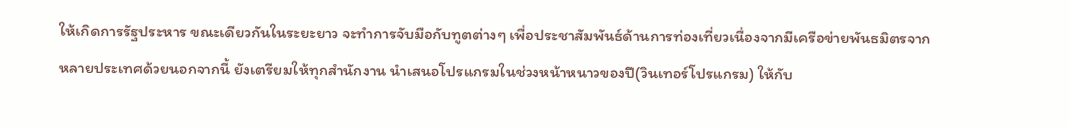ให้เกิดการรัฐประหาร ขณะเดียวกันในระยะยาว จะทำการจับมือกับทูตต่างๆ เพื่อประชาสัมพันธ์ด้านการท่องเที่ยวเนื่องจากมีเครือข่ายพันธมิตรจากหลายประเทศด้วยนอกจากนี้ ยังเตรียมให้ทุกสำนักงาน นำเสนอโปรแกรมในช่วงหน้าหนาวของปี(วินเทอร์โปรแกรม) ให้กับ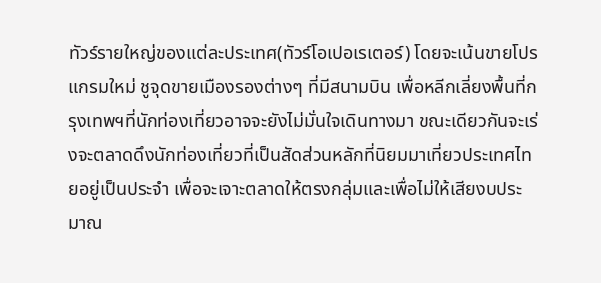ทัวร์รายใหญ่ของแต่ละประเทศ(ทัวร์โอเปอเรเตอร์) โดยจะเน้นขายโปรแกรมใหม่ ชูจุดขายเมืองรองต่างๆ ที่มีสนามบิน เพื่อหลีกเลี่ยงพื้นที่กรุงเทพฯที่นักท่องเที่ยวอาจจะยังไม่มั่นใจเดินทางมา ขณะเดียวกันจะเร่งจะตลาดดึงนักท่องเที่ยวที่เป็นสัดส่วนหลักที่นิยมมาเที่ยวประเทศไทยอยู่เป็นประจำ เพื่อจะเจาะตลาดให้ตรงกลุ่มและเพื่อไม่ให้เสียงบประมาณ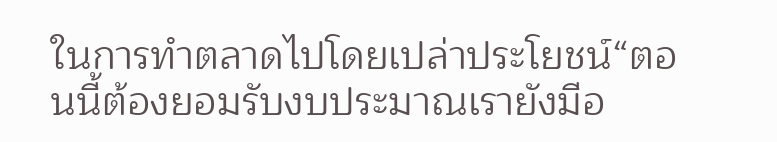ในการทำตลาดไปโดยเปล่าประโยชน์“ตอนนี้ต้องยอมรับงบประมาณเรายังมีอ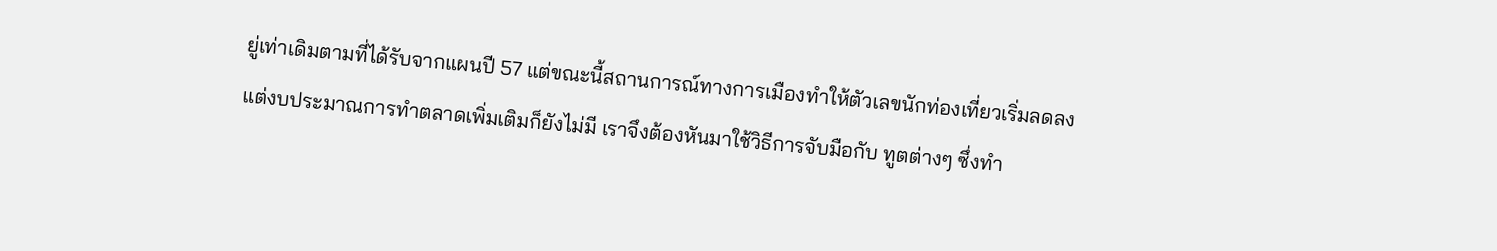ยู่เท่าเดิมตามที่ได้รับจากแผนปี 57 แต่ขณะนี้สถานการณ์ทางการเมืองทำให้ตัวเลขนักท่องเที่ยวเริ่มลดลง แต่งบประมาณการทำตลาดเพิ่มเติมก็ยังไม่มี เราจึงต้องหันมาใช้วิธีการจับมือกับ ทูตต่างๆ ซึ่งทำ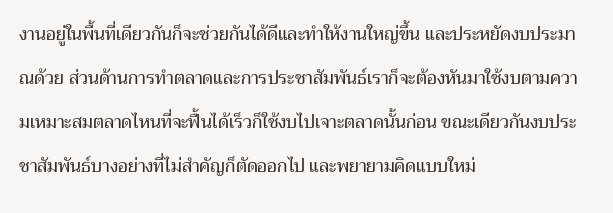งานอยู่ในพื้นที่เดียวกันก็จะช่วยกันได้ดีและทำให้งานใหญ่ขึ้น และประหยัดงบประมาณด้วย ส่วนด้านการทำตลาดและการประชาสัมพันธ์เราก็จะต้องหันมาใช้งบตามความเหมาะสมตลาดไหนที่จะฟื้นได้เร็วก็ใช้งบไปเจาะตลาดนั้นก่อน ขณะเดียวกันงบประชาสัมพันธ์บางอย่างที่ไม่สำคัญก็ตัดออกไป และพยายามคิดแบบใหม่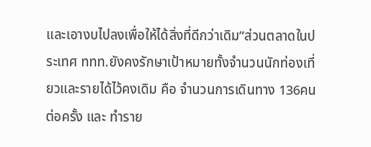และเอางบไปลงเพื่อให้ได้สิ่งที่ดีกว่าเดิม”ส่วนตลาดในประเทศ ททท.ยังคงรักษาเป้าหมายทั้งจำนวนนักท่องเที่ยวและรายได้ไว้คงเดิม คือ จำนวนการเดินทาง 136คนต่อครั้ง และ ทำราย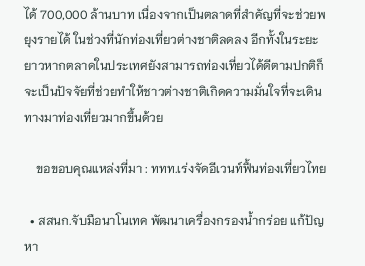ได้ 700,000 ล้านบาท เนื่องจากเป็นตลาดที่สำคัญที่จะช่วยพยุงรายได้ ในช่วงที่นักท่องเที่ยวต่างชาติลดลง อีกทั้งในระยะยาวหากตลาดในประเทศยังสามารถท่องเที่ยวได้ดีตามปกติก็จะเป็นปัจจัยที่ช่วยทำให้ชาวต่างชาติเกิดความมั่นใจที่จะเดินทางมาท่องเที่ยวมากขึ้นด้วย

    ขอขอบคุณแหล่งที่มา : ททท.เร่งจัดอีเวนท์ฟื้นท่องเที่ยวไทย

  • สสนก.จับมือนาโนเทค พัฒนาเครื่องกรองน้ำกร่อย แก้ปัญหา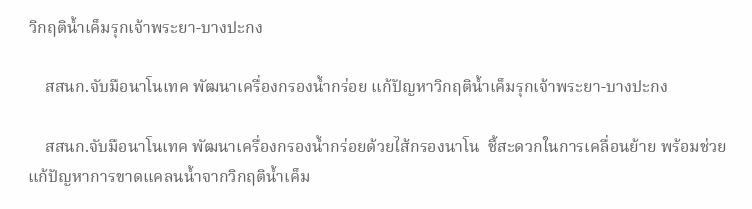วิกฤติน้ำเค็มรุกเจ้าพระยา-บางปะกง

    สสนก.จับมือนาโนเทค พัฒนาเครื่องกรองน้ำกร่อย แก้ปัญหาวิกฤติน้ำเค็มรุกเจ้าพระยา-บางปะกง

    สสนก.จับมือนาโนเทค พัฒนาเครื่องกรองน้ำกร่อยด้วยไส้กรองนาโน  ชี้สะดวกในการเคลื่อนย้าย พร้อมช่วยแก้ปัญหาการขาดแคลนน้ำจากวิกฤติน้ำเค็ม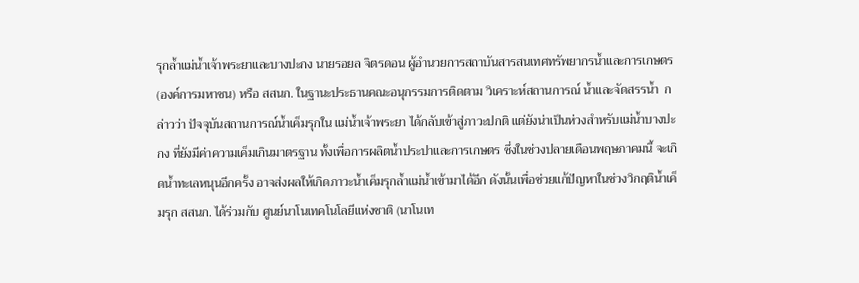รุกล้ำแม่น้ำเจ้าพระยาและบางปะกง นายรอยล จิตรดอน ผู้อำนวยการสถาบันสารสนเทศทรัพยากรน้ำและการเกษตร (องค์การมหาชน) หรือ สสนก. ในฐานะประธานคณะอนุกรรมการติดตาม วิเคราะห์สถานการณ์ น้ำและจัดสรรน้ำ  กล่าวว่า ปัจจุบันสถานการณ์น้ำเค็มรุกใน แม่น้ำเจ้าพระยา ได้กลับเข้าสู่ภาวะปกติ แต่ยังน่าเป็นห่วงสำหรับแม่น้ำบางปะกง ที่ยังมีค่าความเค็มเกินมาตรฐาน ทั้งเพื่อการผลิตน้ำประปาและการเกษตร ซึ่งในช่วงปลายเดือนพฤษภาคมนี้ จะเกิดน้ำทะเลหนุนอีกครั้ง อาจส่งผลให้เกิดภาวะน้ำเค็มรุกล้ำแม่น้ำเข้ามาได้อีก ดังนั้นเพื่อช่วยแก้ปัญหาในช่วงวิกฤติน้ำเค็มรุก สสนก. ได้ร่วมกับ ศูนย์นาโนเทคโนโลยีแห่งชาติ (นาโนเท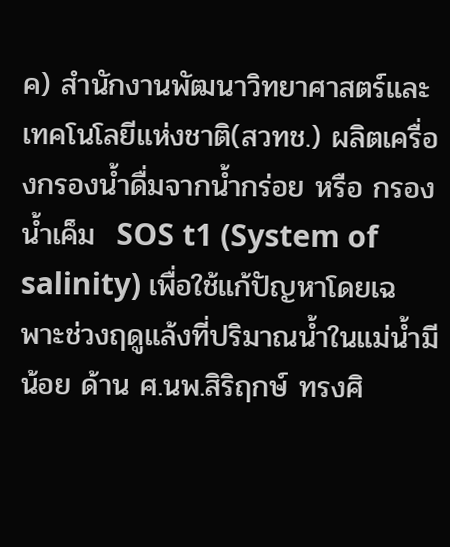ค) สำนักงานพัฒนาวิทยาศาสตร์และเทคโนโลยีแห่งชาติ(สวทช.) ผลิตเครื่องกรองน้ำดื่มจากน้ำกร่อย หรือ กรองน้ำเค็ม  SOS t1 (System of salinity) เพื่อใช้แก้ปัญหาโดยเฉพาะช่วงฤดูแล้งที่ปริมาณน้ำในแม่น้ำมีน้อย ด้าน ศ.นพ.สิริฤกษ์ ทรงศิ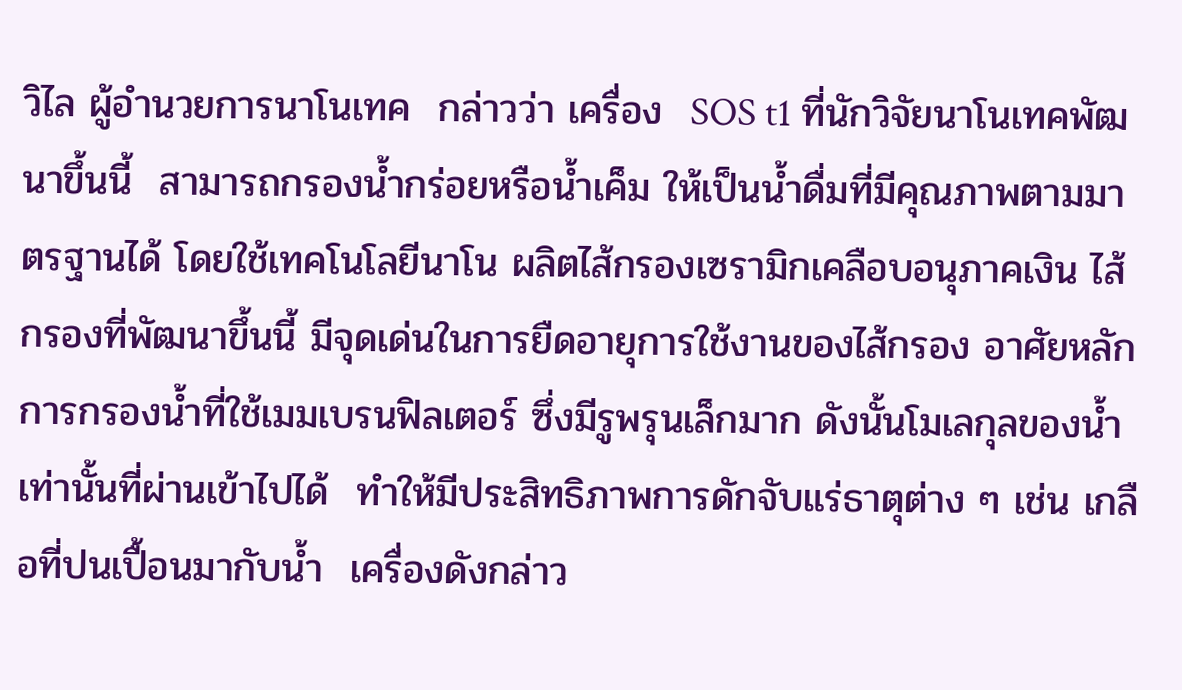วิไล ผู้อำนวยการนาโนเทค  กล่าวว่า เครื่อง  SOS t1 ที่นักวิจัยนาโนเทคพัฒนาขึ้นนี้  สามารถกรองน้ำกร่อยหรือน้ำเค็ม ให้เป็นน้ำดื่มที่มีคุณภาพตามมาตรฐานได้ โดยใช้เทคโนโลยีนาโน ผลิตไส้กรองเซรามิกเคลือบอนุภาคเงิน ไส้กรองที่พัฒนาขึ้นนี้ มีจุดเด่นในการยืดอายุการใช้งานของไส้กรอง อาศัยหลักการกรองน้ำที่ใช้เมมเบรนฟิลเตอร์ ซึ่งมีรูพรุนเล็กมาก ดังนั้นโมเลกุลของน้ำเท่านั้นที่ผ่านเข้าไปได้  ทำให้มีประสิทธิภาพการดักจับแร่ธาตุต่าง ๆ เช่น เกลือที่ปนเปื้อนมากับน้ำ  เครื่องดังกล่าว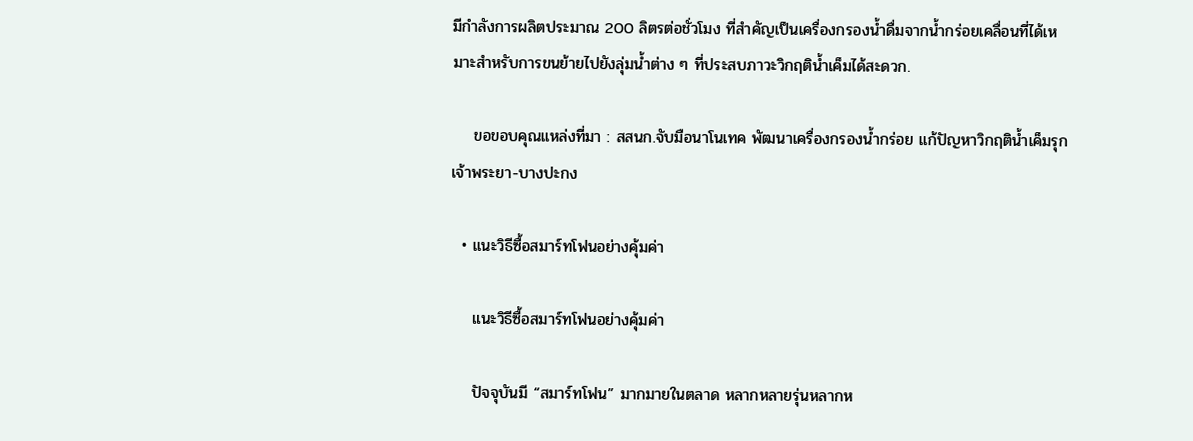มีกำลังการผลิตประมาณ 200 ลิตรต่อชั่วโมง ที่สำคัญเป็นเครื่องกรองน้ำดื่มจากน้ำกร่อยเคลื่อนที่ได้เหมาะสำหรับการขนย้ายไปยังลุ่มน้ำต่าง ๆ ที่ประสบภาวะวิกฤติน้ำเค็มได้สะดวก.

    ขอขอบคุณแหล่งที่มา : สสนก.จับมือนาโนเทค พัฒนาเครื่องกรองน้ำกร่อย แก้ปัญหาวิกฤติน้ำเค็มรุกเจ้าพระยา-บางปะกง

  • แนะวิธีซื้อสมาร์ทโฟนอย่างคุ้มค่า

    แนะวิธีซื้อสมาร์ทโฟนอย่างคุ้มค่า

    ปัจจุบันมี “สมาร์ทโฟน” มากมายในตลาด หลากหลายรุ่นหลากห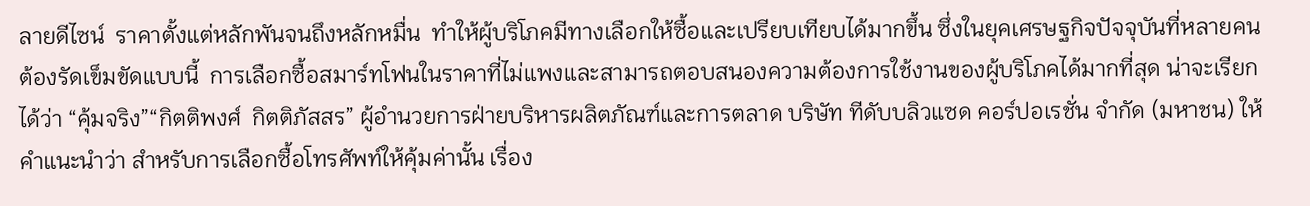ลายดีไซน์  ราคาตั้งแต่หลักพันจนถึงหลักหมื่น  ทำให้ผู้บริโภคมีทางเลือกให้ซื้อและเปรียบเทียบได้มากขึ้น ซึ่งในยุคเศรษฐกิจปัจจุบันที่หลายคนต้องรัดเข็มขัดแบบนี้  การเลือกซื้อสมาร์ทโฟนในราคาที่ไม่แพงและสามารถตอบสนองความต้องการใช้งานของผู้บริโภคได้มากที่สุด น่าจะเรียกได้ว่า “คุ้มจริง”“กิตติพงศ์  กิตติภัสสร” ผู้อำนวยการฝ่ายบริหารผลิตภัณฑ์และการตลาด บริษัท ทีดับบลิวแซด คอร์ปอเรชั่น จำกัด (มหาชน) ให้คำแนะนำว่า สำหรับการเลือกซื้อโทรศัพท์ให้คุ้มค่านั้น เรื่อง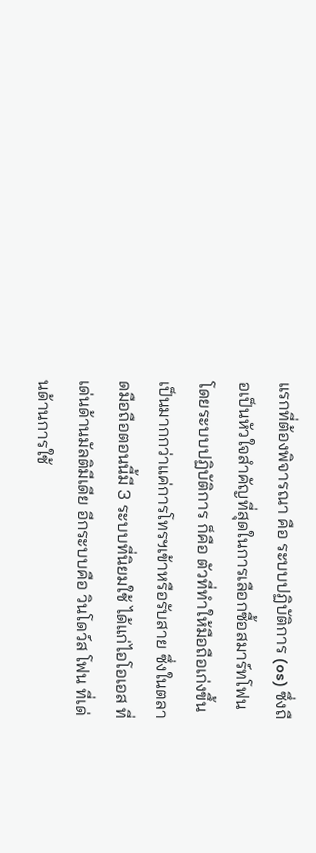แรกที่ต้องพิจารณา คือ ระบบปฏิบัติการ (os) ซึ่งถือเป็นหัวใจสำคัญที่สุดในการเลือกซื้อสมาร์ทโฟนโดยระบบปฏิบัติการ ก็คือ ตัวที่ทำให้มือถือเก่งขึ้น เป็นมากกว่าแค่การโทรฯเข้าหรือรับสาย ซึ่งในตลาดมือถือตอนนี้มี 3 ระบบที่นิยมใช้ ได้แก่ไอโอเอส ที่เด่นด้านมัลติมีเดีย อีกระบบคือ วินโดว์ส โฟน ที่เด่นด้านการใช้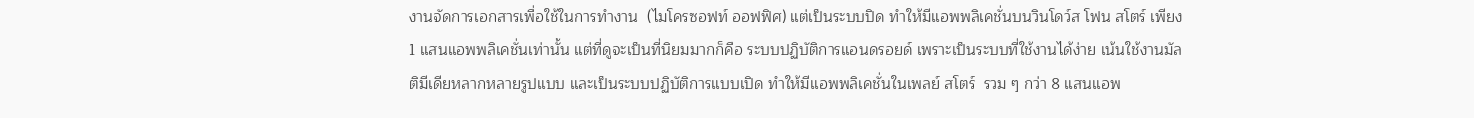งานจัดการเอกสารเพื่อใช้ในการทำงาน  (ไมโครซอฟท์ ออฟฟิศ) แต่เป็นระบบปิด ทำให้มีแอพพลิเคชั่นบนวินโดว์ส โฟน สโตร์ เพียง 1 แสนแอพพลิเคชั่นเท่านั้น แต่ที่ดูจะเป็นที่นิยมมากก็คือ ระบบปฏิบัติการแอนดรอยด์ เพราะเป็นระบบที่ใช้งานได้ง่าย เน้นใช้งานมัลติมีเดียหลากหลายรูปแบบ และเป็นระบบปฏิบัติการแบบเปิด ทำให้มีแอพพลิเคชั่นในเพลย์ สโตร์  รวม ๆ กว่า 8 แสนแอพ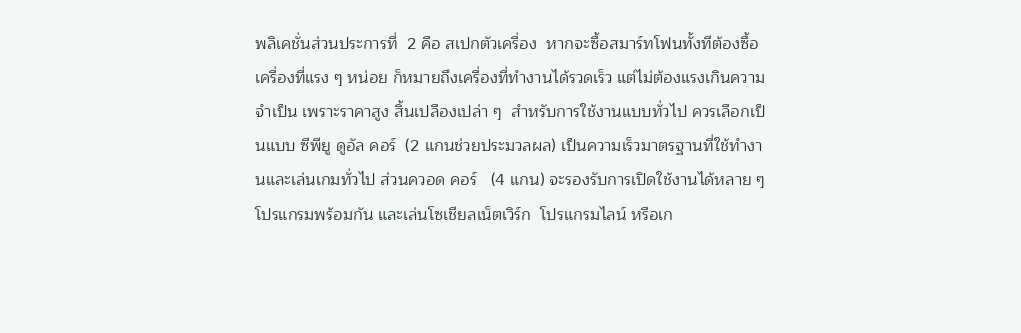พลิเคชั่นส่วนประการที่  2 คือ สเปกตัวเครื่อง  หากจะซื้อสมาร์ทโฟนทั้งทีต้องซื้อเครื่องที่แรง ๆ หน่อย ก็หมายถึงเครื่องที่ทำงานได้รวดเร็ว แต่ไม่ต้องแรงเกินความจำเป็น เพราะราคาสูง สิ้นเปลืองเปล่า ๆ  สำหรับการใช้งานแบบทั่วไป ควรเลือกเป็นแบบ ซีพียู ดูอัล คอร์  (2 แกนช่วยประมวลผล) เป็นความเร็วมาตรฐานที่ใช้ทำงานและเล่นเกมทั่วไป ส่วนควอด คอร์   (4 แกน) จะรองรับการเปิดใช้งานได้หลาย ๆ โปรแกรมพร้อมกัน และเล่นโซเชียลเน็ตเวิร์ก  โปรแกรมไลน์ หรือเก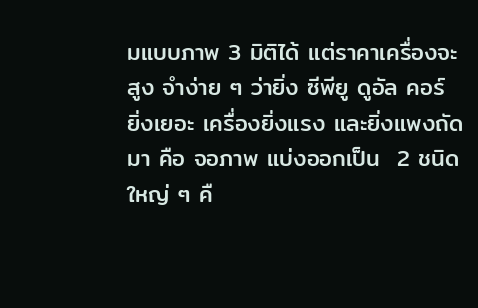มแบบภาพ 3 มิติได้ แต่ราคาเครื่องจะสูง จำง่าย ๆ ว่ายิ่ง ซีพียู ดูอัล คอร์ ยิ่งเยอะ เครื่องยิ่งแรง และยิ่งแพงถัดมา คือ จอภาพ แบ่งออกเป็น  2 ชนิดใหญ่ ๆ คื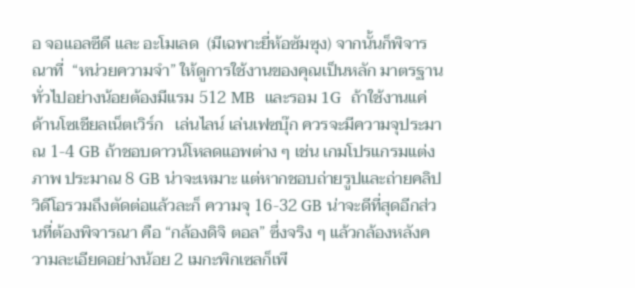อ จอแอลซีดี และ อะโมเลด  (มีเฉพาะยี่ห้อซัมซุง) จากนั้นก็พิจารณาที่  “หน่วยความจำ” ให้ดูการใช้งานของคุณเป็นหลัก มาตรฐานทั่วไปอย่างน้อยต้องมีแรม 512 MB  และรอม 1G  ถ้าใช้งานแค่ด้านโซเชียลเน็ตเวิร์ก   เล่นไลน์ เล่นเฟซบุ๊ก ควรจะมีความจุประมาณ 1-4 GB ถ้าชอบดาวน์โหลดแอพต่าง ๆ เช่น เกมโปรแกรมแต่งภาพ ประมาณ 8 GB น่าจะเหมาะ แต่หากชอบถ่ายรูปและถ่ายคลิปวิดีโอรวมถึงตัดต่อแล้วละก็ ความจุ 16-32 GB น่าจะดีที่สุดอีกส่วนที่ต้องพิจารณา คือ “กล้องดิจิ ตอล” ซึ่งจริง ๆ แล้วกล้องหลังความละเอียดอย่างน้อย 2 เมกะพิกเซลก็เพี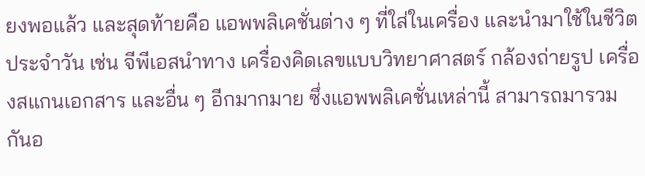ยงพอแล้ว และสุดท้ายคือ แอพพลิเคชั่นต่าง ๆ ที่ใส่ในเครื่อง และนำมาใช้ในชีวิตประจำวัน เช่น จีพีเอสนำทาง เครื่องคิดเลขแบบวิทยาศาสตร์ กล้องถ่ายรูป เครื่องสแกนเอกสาร และอื่น ๆ อีกมากมาย ซึ่งแอพพลิเคชั่นเหล่านี้ สามารถมารวมกันอ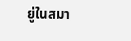ยู่ในสมา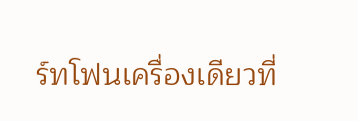ร์ทโฟนเครื่องเดียวที่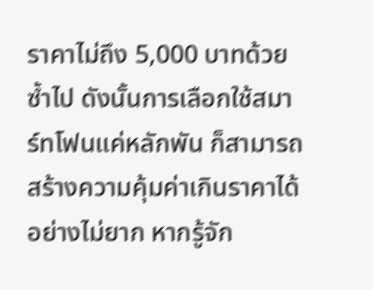ราคาไม่ถึง 5,000 บาทด้วยซ้ำไป ดังนั้นการเลือกใช้สมาร์ทโฟนแค่หลักพัน ก็สามารถสร้างความคุ้มค่าเกินราคาได้อย่างไม่ยาก หากรู้จัก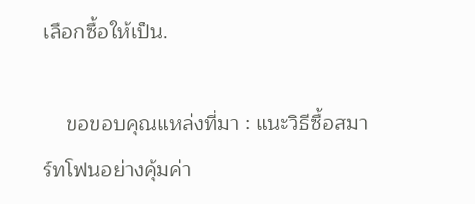เลือกซื้อให้เป็น.

    ขอขอบคุณแหล่งที่มา : แนะวิธีซื้อสมาร์ทโฟนอย่างคุ้มค่า